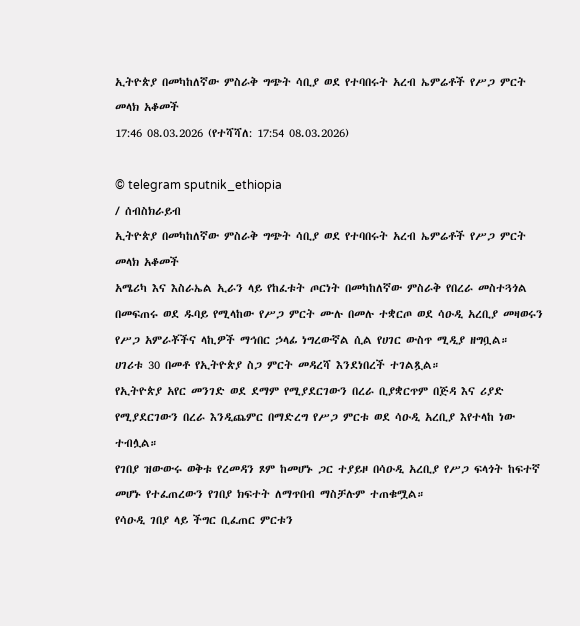ኢትዮጵያ በመካከለኛው ምስራቅ ግጭት ሳቢያ ወደ የተባበሩት አረብ ኤምሬቶች የሥጋ ምርት መላክ አቆመች
17:46 08.03.2026 (የተሻሻለ: 17:54 08.03.2026)

© telegram sputnik_ethiopia
/ ሰብስክራይብ
ኢትዮጵያ በመካከለኛው ምስራቅ ግጭት ሳቢያ ወደ የተባበሩት አረብ ኤምሬቶች የሥጋ ምርት መላክ አቆመች
አሜሪካ እና እስራኤል ኢራን ላይ የከፈቱት ጦርነት በመካከለኛው ምስራቅ የበረራ መስተጓጎል በመፍጠሩ ወደ ዱባይ የሚላከው የሥጋ ምርት ሙሉ በመሉ ተቋርጦ ወደ ሳዑዲ አረቢያ መዛወሩን የሥጋ አምራቾችና ላኪዎች ማኅበር ኃላፊ ነግረውኛል ሲል የሀገር ውስጥ ሚዲያ ዘግቧል።
ሀገሪቱ 30 በመቶ የኢትዮጵያ ስጋ ምርት መዳረሻ እንደነበረች ተገልጿል።
የኢትዮጵያ አየር መንገድ ወደ ደማም የሚያደርገውን በረራ ቢያቋርጥም በጅዳ እና ሪያድ የሚያደርገውን በረራ እንዲጨምር በማድረግ የሥጋ ምርቱ ወደ ሳዑዲ አረቢያ እየተላከ ነው ተብሏል።
የገበያ ዝውውሩ ወቅቱ የረመዳን ጾም ከመሆኑ ጋር ተያይዞ በሳዑዲ አረቢያ የሥጋ ፍላጎት ከፍተኛ መሆኑ የተፈጠረውን የገበያ ክፍተት ለማጥበብ ማስቻሉም ተጠቁሟል።
የሳዑዲ ገበያ ላይ ችግር ቢፈጠር ምርቱን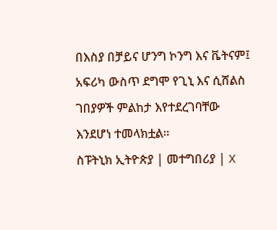በእስያ በቻይና ሆንግ ኮንግ እና ቬትናም፤ አፍሪካ ውስጥ ደግሞ የጊኒ እና ሲሸልስ ገበያዎች ምልከታ እየተደረገባቸው እንደሆነ ተመላክቷል።
ስፑትኒክ ኢትዮጵያ | መተግበሪያ | X